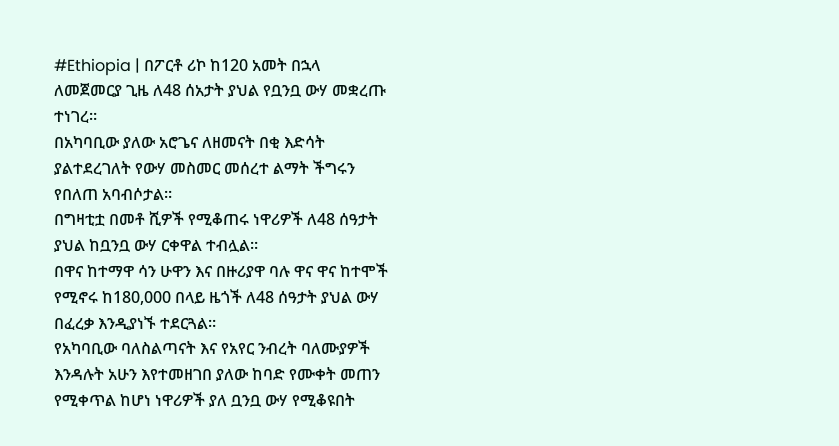#Ethiopia | በፖርቶ ሪኮ ከ120 አመት በኋላ ለመጀመርያ ጊዜ ለ48 ሰአታት ያህል የቧንቧ ውሃ መቋረጡ ተነገረ።
በአካባቢው ያለው አሮጌና ለዘመናት በቂ እድሳት ያልተደረገለት የውሃ መስመር መሰረተ ልማት ችግሩን የበለጠ አባብሶታል።
በግዛቲቷ በመቶ ሺዎች የሚቆጠሩ ነዋሪዎች ለ48 ሰዓታት ያህል ከቧንቧ ውሃ ርቀዋል ተብሏል።
በዋና ከተማዋ ሳን ሁዋን እና በዙሪያዋ ባሉ ዋና ዋና ከተሞች የሚኖሩ ከ180,000 በላይ ዜጎች ለ48 ሰዓታት ያህል ውሃ በፈረቃ እንዲያነኙ ተደርጓል።
የአካባቢው ባለስልጣናት እና የአየር ንብረት ባለሙያዎች እንዳሉት አሁን እየተመዘገበ ያለው ከባድ የሙቀት መጠን የሚቀጥል ከሆነ ነዋሪዎች ያለ ቧንቧ ውሃ የሚቆዩበት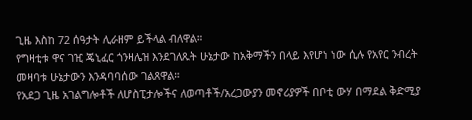ጊዜ እስከ 72 ሰዓታት ሊራዘም ይችላል ብለዋል።
የግዛቲቱ ዋና ገዢ ጄኒፈር ጎንዛሌዝ እንደገለጹት ሁኔታው ከአቅማችን በላይ እየሆነ ነው ሲሉ የአየር ንብረት መዛባቱ ሁኔታውን እንዳባባሰው ገልጸዋል።
የአደጋ ጊዜ አገልግሎቶች ለሆስፒታሎችና ለወጣቶች/አረጋውያን መኖሪያዎች በቦቲ ውሃ በማደል ቅድሚያ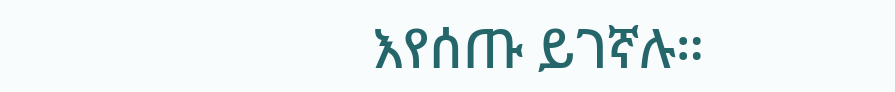እየሰጡ ይገኛሉ።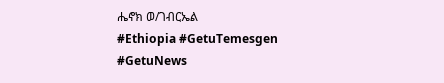ሔኖክ ወ/ገብርኤል
#Ethiopia #GetuTemesgen #GetuNews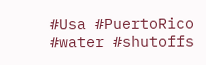#Usa #PuertoRico
#water #shutoffs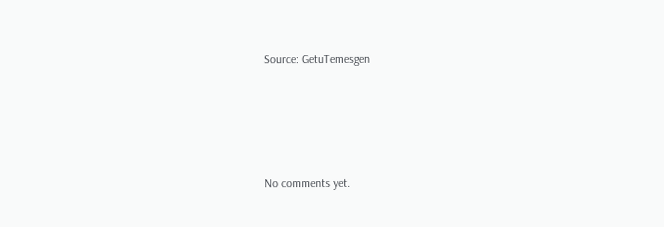Source: GetuTemesgen







No comments yet.